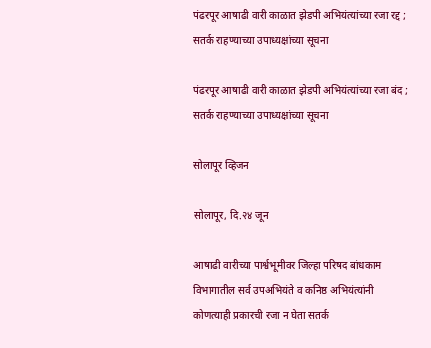पंढरपूर आषाढी वारी काळात झेडपी अभियंत्यांच्या रजा रद्द ; सतर्क राहण्याच्या उपाध्यक्षांच्या सूचना

पंढरपूर आषाढी वारी काळात झेडपी अभियंत्यांच्या रजा बंद ; सतर्क राहण्याच्या उपाध्यक्षांच्या सूचना

सोलापूर व्हिजन

सोलापूर, दि.२४ जून

आषाढी वारीच्या पार्श्वभूमीवर जिल्हा परिषद बांधकाम विभागातील सर्व उपअभियंते व कनिष्ठ अभियंत्यांनी कोणत्याही प्रकारची रजा न घेता सतर्क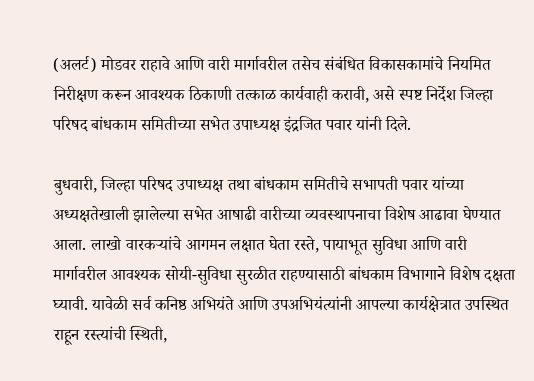(अलर्ट) मोडवर राहावे आणि वारी मार्गावरील तसेच संबंधित विकासकामांचे नियमित निरीक्षण करून आवश्यक ठिकाणी तत्काळ कार्यवाही करावी, असे स्पष्ट निर्देश जिल्हा परिषद बांधकाम समितीच्या सभेत उपाध्यक्ष इंद्रजित पवार यांनी दिले.

बुधवारी, जिल्हा परिषद उपाध्यक्ष तथा बांधकाम समितीचे सभापती पवार यांच्या अध्यक्षतेखाली झालेल्या सभेत आषाढी वारीच्या व्यवस्थापनाचा विशेष आढावा घेण्यात आला. लाखो वारकर्‍यांचे आगमन लक्षात घेता रस्ते, पायाभूत सुविधा आणि वारी मार्गावरील आवश्यक सोयी-सुविधा सुरळीत राहण्यासाठी बांधकाम विभागाने विशेष दक्षता घ्यावी. यावेळी सर्व कनिष्ठ अभियंते आणि उपअभियंत्यांनी आपल्या कार्यक्षेत्रात उपस्थित राहून रस्त्यांची स्थिती,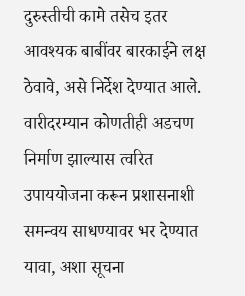दुरुस्तीची कामे तसेच इतर आवश्यक बाबींवर बारकाईने लक्ष ठेवावे, असे निर्देश देण्यात आले. वारीदरम्यान कोणतीही अडचण निर्माण झाल्यास त्वरित उपाययोजना करून प्रशासनाशी समन्वय साधण्यावर भर देण्यात यावा, अशा सूचना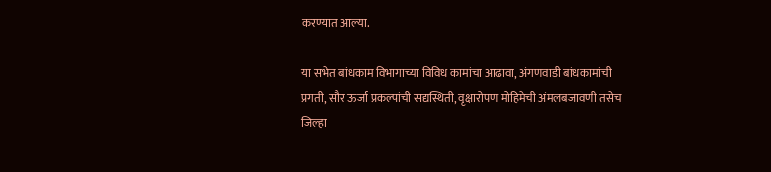करण्यात आल्या.

या सभेत बांधकाम विभागाच्या विविध कामांचा आढावा, अंगणवाडी बांधकामांची प्रगती, सौर ऊर्जा प्रकल्पांची सद्यस्थिती, वृक्षारोपण मोहिमेची अंमलबजावणी तसेच जिल्हा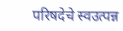परिषदेचे स्वउत्पन्न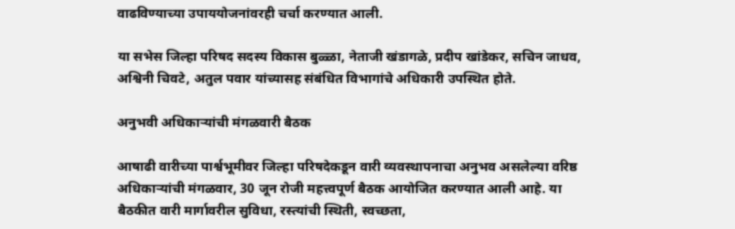वाढविण्याच्या उपाययोजनांवरही चर्चा करण्यात आली.

या सभेस जिल्हा परिषद सदस्य विकास बुळ्ळा, नेताजी खंडागळे, प्रदीप खांडेकर, सचिन जाधव, अश्विनी चिवटे, अतुल पवार यांच्यासह संबंधित विभागांचे अधिकारी उपस्थित होते.

अनुभवी अधिकार्‍यांची मंगळवारी बैठक

आषाढी वारीच्या पार्श्वभूमीवर जिल्हा परिषदेकडून वारी व्यवस्थापनाचा अनुभव असलेल्या वरिष्ठ अधिकार्‍यांची मंगळवार, 30 जून रोजी महत्त्वपूर्ण बैठक आयोजित करण्यात आली आहे. या बैठकीत वारी मार्गावरील सुविधा, रस्त्यांची स्थिती, स्वच्छता,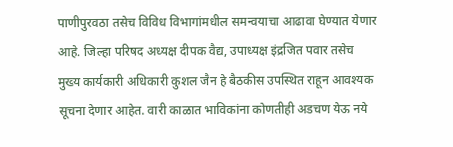पाणीपुरवठा तसेच विविध विभागांमधील समन्वयाचा आढावा घेण्यात येणार आहे. जिल्हा परिषद अध्यक्ष दीपक वैद्य, उपाध्यक्ष इंद्रजित पवार तसेच मुख्य कार्यकारी अधिकारी कुशल जैन हे बैठकीस उपस्थित राहून आवश्यक सूचना देणार आहेत. वारी काळात भाविकांना कोणतीही अडचण येऊ नये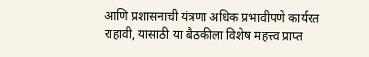आणि प्रशासनाची यंत्रणा अधिक प्रभावीपणे कार्यरत राहावी, यासाठी या बैठकीला विशेष महत्त्व प्राप्त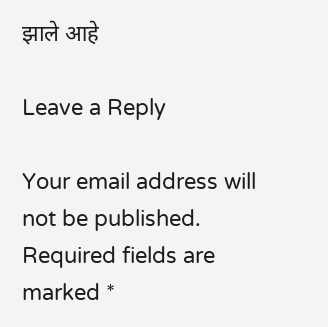झाले आहे

Leave a Reply

Your email address will not be published. Required fields are marked *